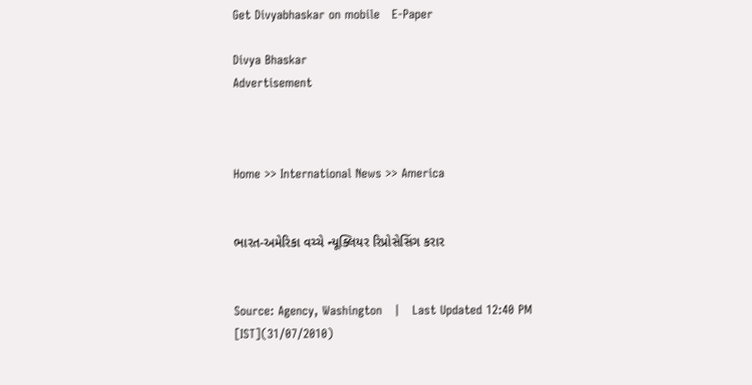Get Divyabhaskar on mobile   E-Paper

Divya Bhaskar
Advertisement



Home >> International News >> America


ભારત-અમેરિકા વચ્ચે ન્યૂક્લિયર રિપ્રોસેસિંગ કરાર


Source: Agency, Washington   |   Last Updated 12:40 PM [IST](31/07/2010)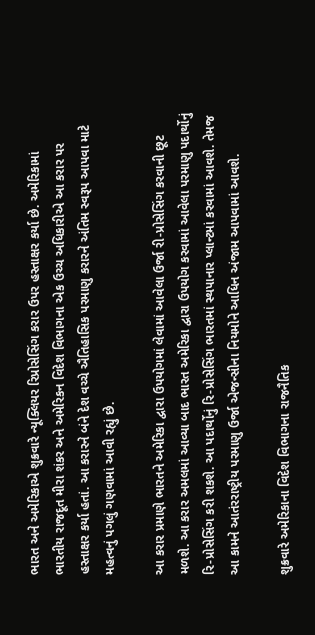ભારત અને અમેરિકાએ શુક્રવારે ન્યૂક્લિયર રિપ્રોસેસિંગ કરાર ઉપર હસ્તાક્ષર કર્યા છે. અમેરિકામાં ભારતીય રાજદૂત મીરા શંકર અને અમેરિકન વિદેશ વિભાગના એક ઉચ્ચ અધિકારીએ આ કરાર પર હસ્તાક્ષર કર્યા હતાં. આ કરારને બંને દેશ વચ્ચે ઐતિહાસિક પરમાણુ કરારને અંતિમ સ્વરૂપ આપવા માટે મહત્વનું પગલું ગણવામાં આવી રહ્યું છે.

આ કરાર પ્રમાણે ભારતને અમેરિકા દ્વારા ઉપયોગમાં લેવામાં આવેલા ઉર્જા રી-પ્રોસેસિંગ કરવાની છૂટ મળશે. આ કરાર અમલમાં આવ્યા બાદ ભારત અમેરિકા દ્વારા ઉપયોગ કરવામાં આવેલા પરમાણુ પદાર્થોનું રિ-પ્રોસેસિંગ કરી શકશે. આ પદાર્થોનું રિ-પ્રોસેસિંગ ભારતમાં સ્થપાનાર પ્લાન્ટમાં કરવામાં આવશે. તેમજ આ કામને આતંરરાષ્ટ્રીય પરમાણુ ઉર્જા એજન્સીના નિયમોને આધિન અંજામ આપવામાં આવશે.

શુક્રવારે અમેરિકાના વિદેશ વિભાગના રાજનૈતિક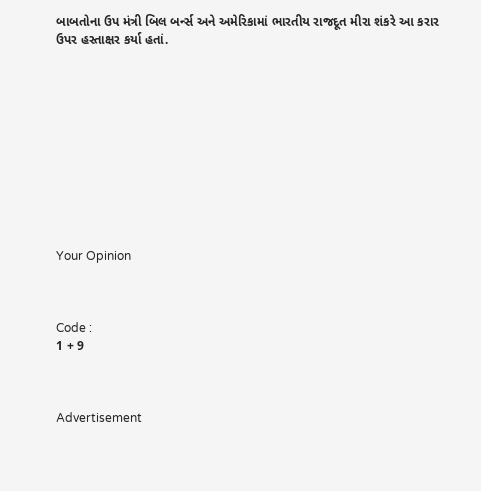બાબતોના ઉપ મંત્રી બિલ બર્ન્સ અને અમેરિકામાં ભારતીય રાજદૂત મીરા શંકરે આ કરાર ઉપર હસ્તાક્ષર કર્યા હતાં.











Your Opinion



Code :
1 + 9



Advertisement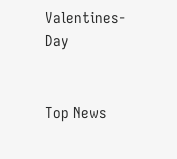Valentines-Day


Top News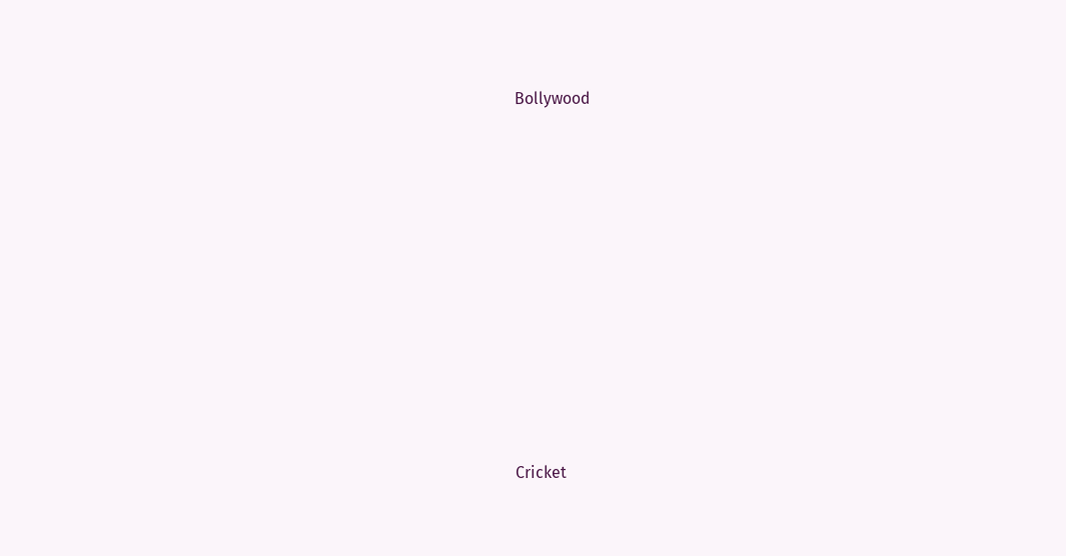Bollywood











Cricket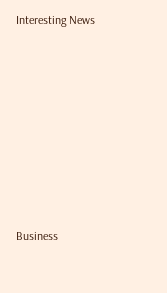Interesting News











Business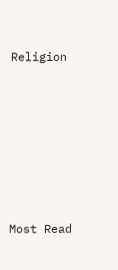Religion











Most Read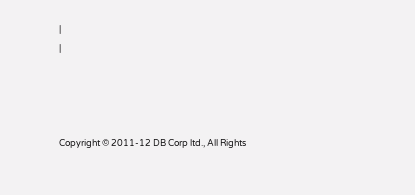|
|




Copyright © 2011-12 DB Corp ltd., All Rights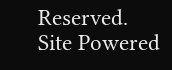Reserved.
Site Powered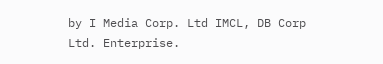by I Media Corp. Ltd IMCL, DB Corp Ltd. Enterprise.